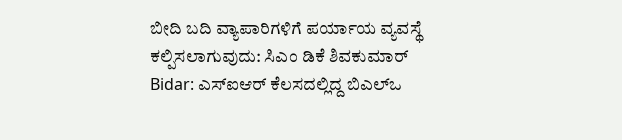ಬೀದಿ ಬದಿ ವ್ಯಾಪಾರಿಗಳಿಗೆ ಪರ್ಯಾಯ ವ್ಯವಸ್ಥೆ ಕಲ್ಪಿಸಲಾಗುವುದು: ಸಿಎಂ ಡಿಕೆ ಶಿವಕುಮಾರ್
Bidar: ಎಸ್ಐಆರ್ ಕೆಲಸದಲ್ಲಿದ್ದ ಬಿಎಲ್ಒ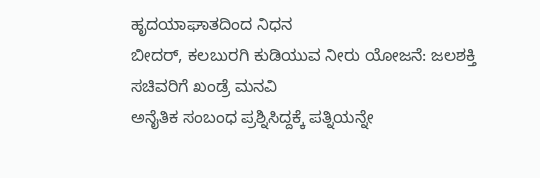ಹೃದಯಾಘಾತದಿಂದ ನಿಧನ
ಬೀದರ್, ಕಲಬುರಗಿ ಕುಡಿಯುವ ನೀರು ಯೋಜನೆ: ಜಲಶಕ್ತಿ ಸಚಿವರಿಗೆ ಖಂಡ್ರೆ ಮನವಿ
ಅನೈತಿಕ ಸಂಬಂಧ ಪ್ರಶ್ನಿಸಿದ್ದಕ್ಕೆ ಪತ್ನಿಯನ್ನೇ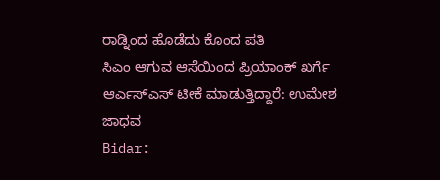ರಾಡ್ನಿಂದ ಹೊಡೆದು ಕೊಂದ ಪತಿ
ಸಿಎಂ ಆಗುವ ಆಸೆಯಿಂದ ಪ್ರಿಯಾಂಕ್ ಖರ್ಗೆ ಆರ್ಎಸ್ಎಸ್ ಟೀಕೆ ಮಾಡುತ್ತಿದ್ದಾರೆ: ಉಮೇಶ ಜಾಧವ
Bidar: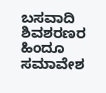ಬಸವಾದಿ ಶಿವಶರಣರ ಹಿಂದೂ ಸಮಾವೇಶ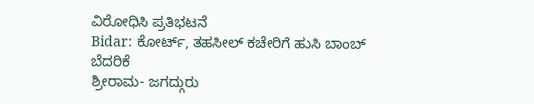ವಿರೋಧಿಸಿ ಪ್ರತಿಭಟನೆ
Bidar: ಕೋರ್ಟ್, ತಹಸೀಲ್ ಕಚೇರಿಗೆ ಹುಸಿ ಬಾಂಬ್ ಬೆದರಿಕೆ
ಶ್ರೀರಾಮ- ಜಗದ್ಗುರು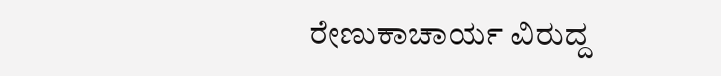ರೇಣುಕಾಚಾರ್ಯ ವಿರುದ್ದ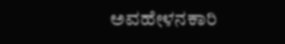ಅವಹೇಳನಕಾರಿ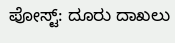ಪೋಸ್ಟ್: ದೂರು ದಾಖಲು